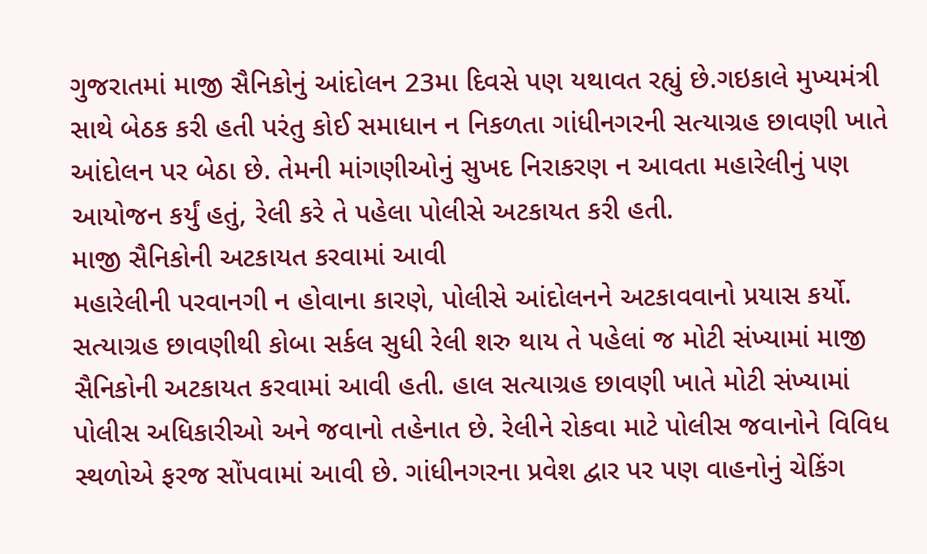ગુજરાતમાં માજી સૈનિકોનું આંદોલન 23મા દિવસે પણ યથાવત રહ્યું છે.ગઇકાલે મુખ્યમંત્રી સાથે બેઠક કરી હતી પરંતુ કોઈ સમાધાન ન નિકળતા ગાંધીનગરની સત્યાગ્રહ છાવણી ખાતે આંદોલન પર બેઠા છે. તેમની માંગણીઓનું સુખદ નિરાકરણ ન આવતા મહારેલીનું પણ આયોજન કર્યું હતું, રેલી કરે તે પહેલા પોલીસે અટકાયત કરી હતી.
માજી સૈનિકોની અટકાયત કરવામાં આવી
મહારેલીની પરવાનગી ન હોવાના કારણે, પોલીસે આંદોલનને અટકાવવાનો પ્રયાસ કર્યો. સત્યાગ્રહ છાવણીથી કોબા સર્કલ સુધી રેલી શરુ થાય તે પહેલાં જ મોટી સંખ્યામાં માજી સૈનિકોની અટકાયત કરવામાં આવી હતી. હાલ સત્યાગ્રહ છાવણી ખાતે મોટી સંખ્યામાં પોલીસ અધિકારીઓ અને જવાનો તહેનાત છે. રેલીને રોકવા માટે પોલીસ જવાનોને વિવિધ સ્થળોએ ફરજ સોંપવામાં આવી છે. ગાંધીનગરના પ્રવેશ દ્વાર પર પણ વાહનોનું ચેકિંગ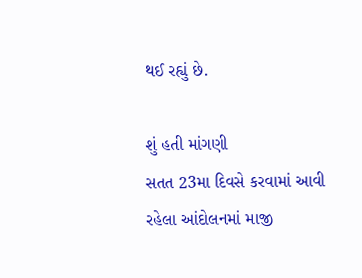થઈ રહ્યું છે.

શું હતી માંગણી
સતત 23મા દિવસે કરવામાં આવી રહેલા આંદોલનમાં માજી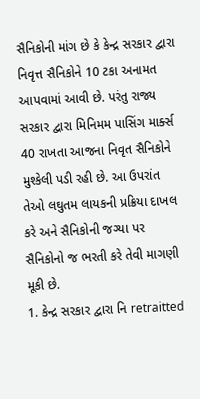સૈનિકોની માંગ છે કે કેન્દ્ર સરકાર દ્વારા નિવૃત્ત સૈનિકોને 10 ટકા અનામત આપવામાં આવી છે. પરંતુ રાજ્ય સરકાર દ્વારા મિનિમમ પાસિંગ માર્ક્સ 40 રાખતા આજના નિવૃત સૈનિકોને મુશ્કેલી પડી રહી છે. આ ઉપરાંત તેઓ લઘુતમ લાયકની પ્રક્રિયા દાખલ કરે અને સૈનિકોની જગ્યા પર સૈનિકોનો જ ભરતી કરે તેવી માગણી મૂકી છે.
1. કેન્દ્ર સરકાર દ્વારા નિ retraitted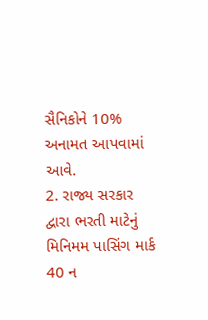સૈનિકોને 10% અનામત આપવામાં આવે.
2. રાજ્ય સરકાર દ્વારા ભરતી માટેનું મિનિમમ પાસિંગ માર્ક 40 ન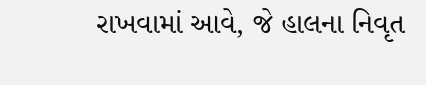રાખવામાં આવે, જે હાલના નિવૃત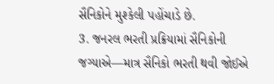સૈનિકોને મુશ્કેલી પહોંચાડે છે.
3. જનરલ ભરતી પ્રક્રિયામાં સૈનિકોની જગ્યાએ—માત્ર સૈનિકો ભરતી થવી જોઈએ